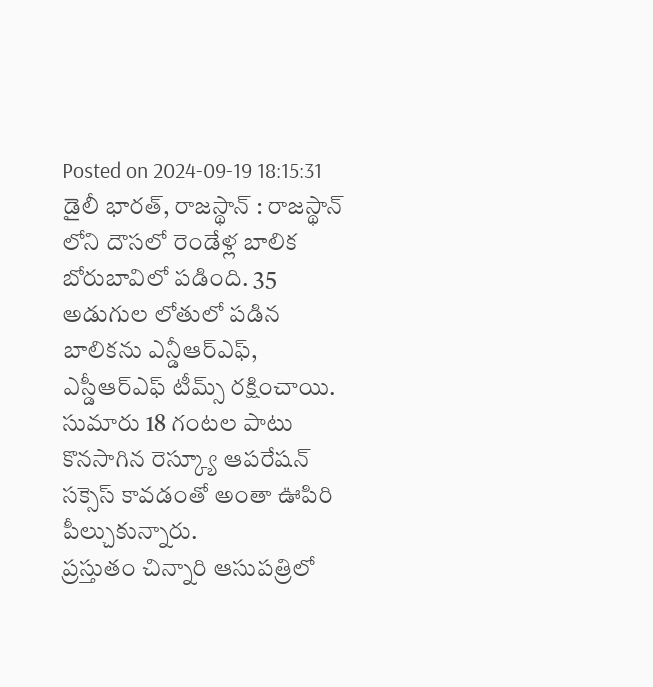Posted on 2024-09-19 18:15:31
డైలీ భారత్, రాజస్థాన్ : రాజస్థాన్ లోని దౌసలో రెండేళ్ల బాలిక బోరుబావిలో పడింది. 35 అడుగుల లోతులో పడిన బాలికను ఎన్డీఆర్ఎఫ్, ఎస్డీఆర్ఎఫ్ టీమ్స్ రక్షించాయి.
సుమారు 18 గంటల పాటు కొనసాగిన రెస్క్యూ ఆపరేషన్ సక్సెస్ కావడంతో అంతా ఊపిరి పీల్చుకున్నారు.
ప్రస్తుతం చిన్నారి ఆసుపత్రిలో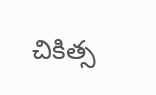చికిత్స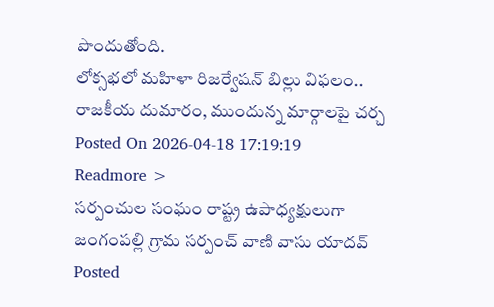పొందుతోంది.
లోక్సభలో మహిళా రిజర్వేషన్ బిల్లు విఫలం.. రాజకీయ దుమారం, ముందున్న మార్గాలపై చర్చ
Posted On 2026-04-18 17:19:19
Readmore >
సర్పంచుల సంఘం రాష్ట్ర ఉపాధ్యక్షులుగా జంగంపల్లి గ్రామ సర్పంచ్ వాణి వాసు యాదవ్
Posted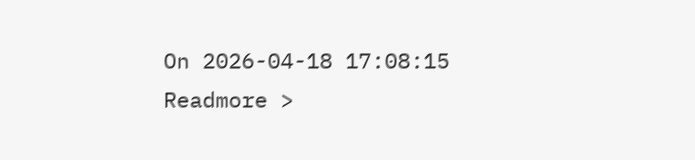On 2026-04-18 17:08:15
Readmore >